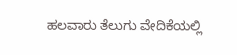ಹಲವಾರು ತೆಲುಗು ವೇದಿಕೆಯಲ್ಲಿ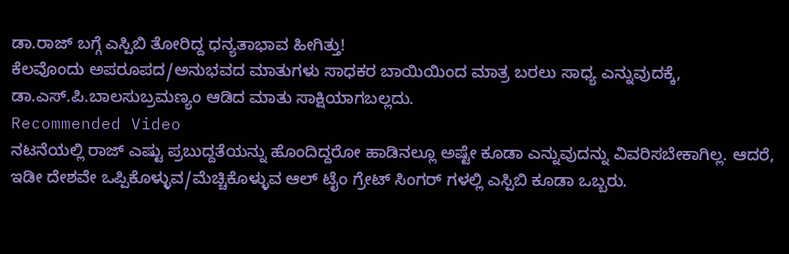ಡಾ.ರಾಜ್ ಬಗ್ಗೆ ಎಸ್ಪಿಬಿ ತೋರಿದ್ದ ಧನ್ಯತಾಭಾವ ಹೀಗಿತ್ತು!
ಕೆಲವೊಂದು ಅಪರೂಪದ/ಅನುಭವದ ಮಾತುಗಳು ಸಾಧಕರ ಬಾಯಿಯಿಂದ ಮಾತ್ರ ಬರಲು ಸಾಧ್ಯ ಎನ್ನುವುದಕ್ಕೆ, ಡಾ.ಎಸ್.ಪಿ.ಬಾಲಸುಬ್ರಮಣ್ಯಂ ಆಡಿದ ಮಾತು ಸಾಕ್ಷಿಯಾಗಬಲ್ಲದು.
Recommended Video
ನಟನೆಯಲ್ಲಿ ರಾಜ್ ಎಷ್ಟು ಪ್ರಬುದ್ದತೆಯನ್ನು ಹೊಂದಿದ್ದರೋ ಹಾಡಿನಲ್ಲೂ ಅಷ್ಟೇ ಕೂಡಾ ಎನ್ನುವುದನ್ನು ವಿವರಿಸಬೇಕಾಗಿಲ್ಲ. ಆದರೆ, ಇಡೀ ದೇಶವೇ ಒಪ್ಪಿಕೊಳ್ಳುವ/ಮೆಚ್ಚಿಕೊಳ್ಳುವ ಆಲ್ ಟೈಂ ಗ್ರೇಟ್ ಸಿಂಗರ್ ಗಳಲ್ಲಿ ಎಸ್ಪಿಬಿ ಕೂಡಾ ಒಬ್ಬರು.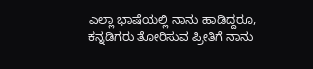ಎಲ್ಲಾ ಭಾಷೆಯಲ್ಲಿ ನಾನು ಹಾಡಿದ್ದರೂ, ಕನ್ನಡಿಗರು ತೋರಿಸುವ ಪ್ರೀತಿಗೆ ನಾನು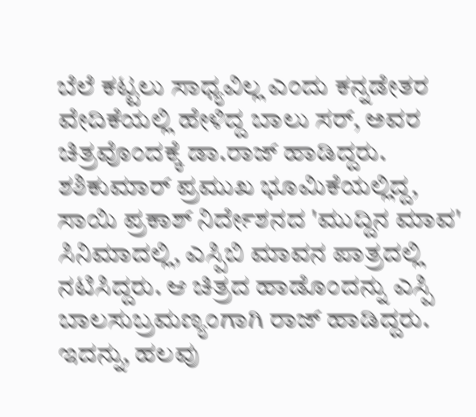ಬೆಲೆ ಕಟ್ಟಲು ಸಾಧ್ಯವಿಲ್ಲ ಎಂದು ಕನ್ನಡೇತರ ವೇದಿಕೆಯಲ್ಲಿ ಹೇಳಿದ್ದ ಬಾಲು ಸರ್, ಅವರ ಚಿತ್ರವೊಂದಕ್ಕೆ ಡಾ.ರಾಜ್ ಹಾಡಿದ್ದರು.
ಶಶಿಕುಮಾರ್ ಪ್ರಮುಖ ಭೂಮಿಕೆಯಲ್ಲಿದ್ದ, ಸಾಯಿ ಪ್ರಕಾಶ್ ನಿರ್ದೇಶನದ 'ಮುದ್ದಿನ ಮಾವ' ಸಿನಿಮಾದಲ್ಲಿ, ಎಸ್ಪಿಬಿ ಮಾವನ ಪಾತ್ರದಲ್ಲಿ ನಟಿಸಿದ್ದರು. ಆ ಚಿತ್ರದ ಹಾಡೊಂದನ್ನು ಎಸ್ಪಿ ಬಾಲಸುಬ್ರಮಣ್ಯಂಗಾಗಿ ರಾಜ್ ಹಾಡಿದ್ದರು. ಇದನ್ನು, ಹಲವು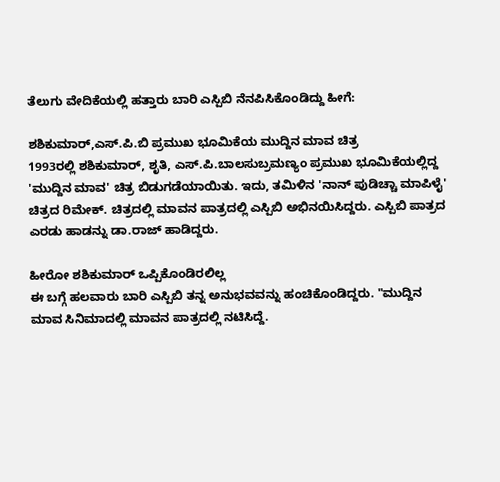ತೆಲುಗು ವೇದಿಕೆಯಲ್ಲಿ ಹತ್ತಾರು ಬಾರಿ ಎಸ್ಪಿಬಿ ನೆನಪಿಸಿಕೊಂಡಿದ್ದು ಹೀಗೆ:

ಶಶಿಕುಮಾರ್,ಎಸ್.ಪಿ.ಬಿ ಪ್ರಮುಖ ಭೂಮಿಕೆಯ ಮುದ್ದಿನ ಮಾವ ಚಿತ್ರ
1993ರಲ್ಲಿ ಶಶಿಕುಮಾರ್, ಶೃತಿ, ಎಸ್.ಪಿ.ಬಾಲಸುಬ್ರಮಣ್ಯಂ ಪ್ರಮುಖ ಭೂಮಿಕೆಯಲ್ಲಿದ್ದ 'ಮುದ್ದಿನ ಮಾವ' ಚಿತ್ರ ಬಿಡುಗಡೆಯಾಯಿತು. ಇದು, ತಮಿಳಿನ 'ನಾನ್ ಪುಡಿಚ್ಚಾ ಮಾಪಿಳೈ' ಚಿತ್ರದ ರಿಮೇಕ್. ಚಿತ್ರದಲ್ಲಿ ಮಾವನ ಪಾತ್ರದಲ್ಲಿ ಎಸ್ಪಿಬಿ ಅಭಿನಯಿಸಿದ್ದರು. ಎಸ್ಪಿಬಿ ಪಾತ್ರದ ಎರಡು ಹಾಡನ್ನು ಡಾ.ರಾಜ್ ಹಾಡಿದ್ದರು.

ಹೀರೋ ಶಶಿಕುಮಾರ್ ಒಪ್ಪಿಕೊಂಡಿರಲಿಲ್ಲ
ಈ ಬಗ್ಗೆ ಹಲವಾರು ಬಾರಿ ಎಸ್ಪಿಬಿ ತನ್ನ ಅನುಭವವನ್ನು ಹಂಚಿಕೊಂಡಿದ್ದರು. "ಮುದ್ದಿನ ಮಾವ ಸಿನಿಮಾದಲ್ಲಿ ಮಾವನ ಪಾತ್ರದಲ್ಲಿ ನಟಿಸಿದ್ದೆ.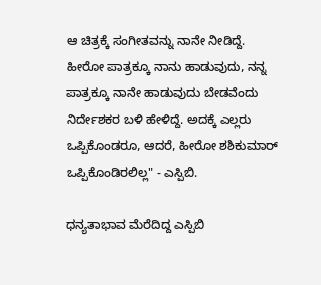ಆ ಚಿತ್ರಕ್ಕೆ ಸಂಗೀತವನ್ನು ನಾನೇ ನೀಡಿದ್ದೆ. ಹೀರೋ ಪಾತ್ರಕ್ಕೂ ನಾನು ಹಾಡುವುದು, ನನ್ನ ಪಾತ್ರಕ್ಕೂ ನಾನೇ ಹಾಡುವುದು ಬೇಡವೆಂದು ನಿರ್ದೇಶಕರ ಬಳಿ ಹೇಳಿದ್ದೆ. ಅದಕ್ಕೆ ಎಲ್ಲರು ಒಪ್ಪಿಕೊಂಡರೂ, ಆದರೆ, ಹೀರೋ ಶಶಿಕುಮಾರ್ ಒಪ್ಪಿಕೊಂಡಿರಲಿಲ್ಲ" - ಎಸ್ಪಿಬಿ.

ಧನ್ಯತಾಭಾವ ಮೆರೆದಿದ್ದ ಎಸ್ಪಿಬಿ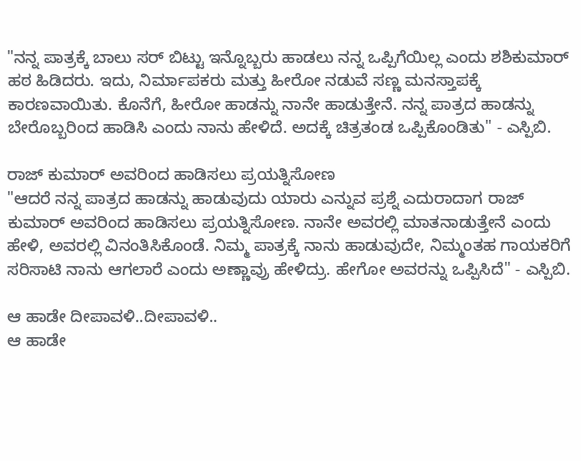"ನನ್ನ ಪಾತ್ರಕ್ಕೆ ಬಾಲು ಸರ್ ಬಿಟ್ಟು ಇನ್ನೊಬ್ಬರು ಹಾಡಲು ನನ್ನ ಒಪ್ಪಿಗೆಯಿಲ್ಲ ಎಂದು ಶಶಿಕುಮಾರ್ ಹಠ ಹಿಡಿದರು. ಇದು, ನಿರ್ಮಾಪಕರು ಮತ್ತು ಹೀರೋ ನಡುವೆ ಸಣ್ಣ ಮನಸ್ತಾಪಕ್ಕೆ ಕಾರಣವಾಯಿತು. ಕೊನೆಗೆ, ಹೀರೋ ಹಾಡನ್ನು ನಾನೇ ಹಾಡುತ್ತೇನೆ. ನನ್ನ ಪಾತ್ರದ ಹಾಡನ್ನು ಬೇರೊಬ್ಬರಿಂದ ಹಾಡಿಸಿ ಎಂದು ನಾನು ಹೇಳಿದೆ. ಅದಕ್ಕೆ ಚಿತ್ರತಂಡ ಒಪ್ಪಿಕೊಂಡಿತು" - ಎಸ್ಪಿಬಿ.

ರಾಜ್ ಕುಮಾರ್ ಅವರಿಂದ ಹಾಡಿಸಲು ಪ್ರಯತ್ನಿಸೋಣ
"ಆದರೆ ನನ್ನ ಪಾತ್ರದ ಹಾಡನ್ನು ಹಾಡುವುದು ಯಾರು ಎನ್ನುವ ಪ್ರಶ್ನೆ ಎದುರಾದಾಗ ರಾಜ್ ಕುಮಾರ್ ಅವರಿಂದ ಹಾಡಿಸಲು ಪ್ರಯತ್ನಿಸೋಣ. ನಾನೇ ಅವರಲ್ಲಿ ಮಾತನಾಡುತ್ತೇನೆ ಎಂದು ಹೇಳಿ, ಅವರಲ್ಲಿ ವಿನಂತಿಸಿಕೊಂಡೆ. ನಿಮ್ಮ ಪಾತ್ರಕ್ಕೆ ನಾನು ಹಾಡುವುದೇ, ನಿಮ್ಮಂತಹ ಗಾಯಕರಿಗೆ ಸರಿಸಾಟಿ ನಾನು ಆಗಲಾರೆ ಎಂದು ಅಣ್ಣಾವ್ರು ಹೇಳಿದ್ರು. ಹೇಗೋ ಅವರನ್ನು ಒಪ್ಪಿಸಿದೆ" - ಎಸ್ಪಿಬಿ.

ಆ ಹಾಡೇ ದೀಪಾವಳಿ..ದೀಪಾವಳಿ..
ಆ ಹಾಡೇ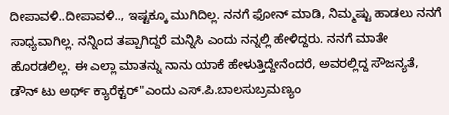ದೀಪಾವಳಿ..ದೀಪಾವಳಿ.., ಇಷ್ಟಕ್ಕೂ ಮುಗಿದಿಲ್ಲ. ನನಗೆ ಫೋನ್ ಮಾಡಿ, ನಿಮ್ಮಷ್ಟು ಹಾಡಲು ನನಗೆ ಸಾಧ್ಯವಾಗಿಲ್ಲ. ನನ್ನಿಂದ ತಪ್ಪಾಗಿದ್ದರೆ ಮನ್ನಿಸಿ ಎಂದು ನನ್ನಲ್ಲಿ ಹೇಳಿದ್ದರು. ನನಗೆ ಮಾತೇ ಹೊರಡಲಿಲ್ಲ. ಈ ಎಲ್ಲಾ ಮಾತನ್ನು ನಾನು ಯಾಕೆ ಹೇಳುತ್ತಿದ್ದೇನೆಂದರೆ, ಅವರಲ್ಲಿದ್ದ ಸೌಜನ್ಯತೆ, ಡೌನ್ ಟು ಅರ್ಥ್ ಕ್ಯಾರೆಕ್ಟರ್"ಎಂದು ಎಸ್.ಪಿ.ಬಾಲಸುಬ್ರಮಣ್ಯಂ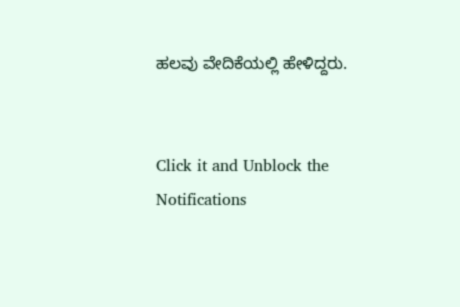ಹಲವು ವೇದಿಕೆಯಲ್ಲಿ ಹೇಳಿದ್ದರು.


Click it and Unblock the Notifications